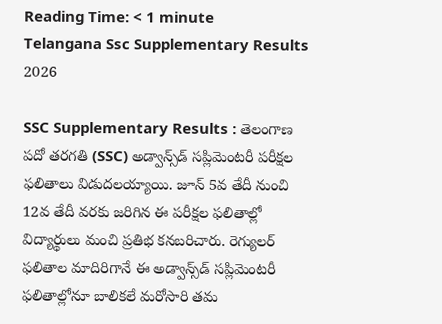Reading Time: < 1 minute
Telangana Ssc Supplementary Results 2026

SSC Supplementary Results : తెలంగాణ పదో తరగతి (SSC) అడ్వాన్స్‌డ్ సప్లిమెంటరీ పరీక్షల ఫలితాలు విడుదలయ్యాయి. జూన్ 5వ తేదీ నుంచి 12వ తేదీ వరకు జరిగిన ఈ పరీక్షల ఫలితాల్లో విద్యార్థులు మంచి ప్రతిభ కనబరిచారు. రెగ్యులర్ ఫలితాల మాదిరిగానే ఈ అడ్వాన్స్‌డ్ సప్లిమెంటరీ ఫలితాల్లోనూ బాలికలే మరోసారి తమ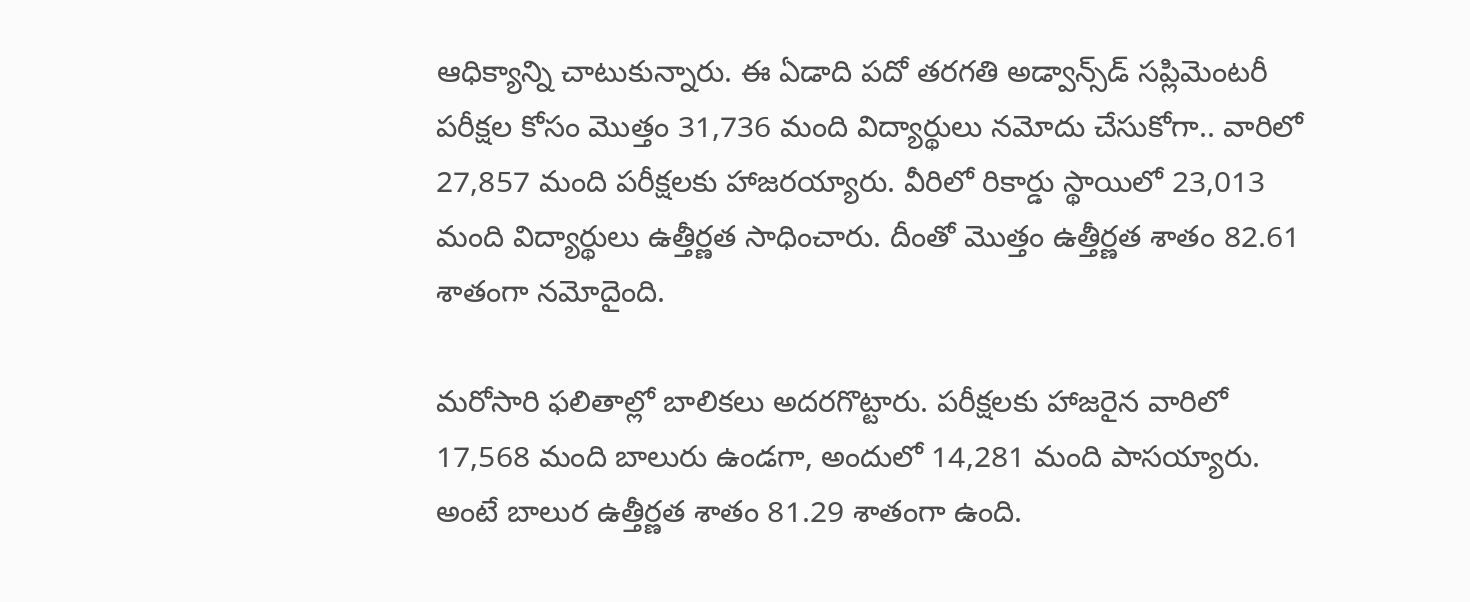ఆధిక్యాన్ని చాటుకున్నారు. ఈ ఏడాది పదో తరగతి అడ్వాన్స్‌డ్ సప్లిమెంటరీ పరీక్షల కోసం మొత్తం 31,736 మంది విద్యార్థులు నమోదు చేసుకోగా.. వారిలో 27,857 మంది పరీక్షలకు హాజరయ్యారు. వీరిలో రికార్డు స్థాయిలో 23,013 మంది విద్యార్థులు ఉత్తీర్ణత సాధించారు. దీంతో మొత్తం ఉత్తీర్ణత శాతం 82.61 శాతంగా నమోదైంది.

మరోసారి ఫలితాల్లో బాలికలు అదరగొట్టారు. పరీక్షలకు హాజరైన వారిలో 17,568 మంది బాలురు ఉండగా, అందులో 14,281 మంది పాసయ్యారు. అంటే బాలుర ఉత్తీర్ణత శాతం 81.29 శాతంగా ఉంది.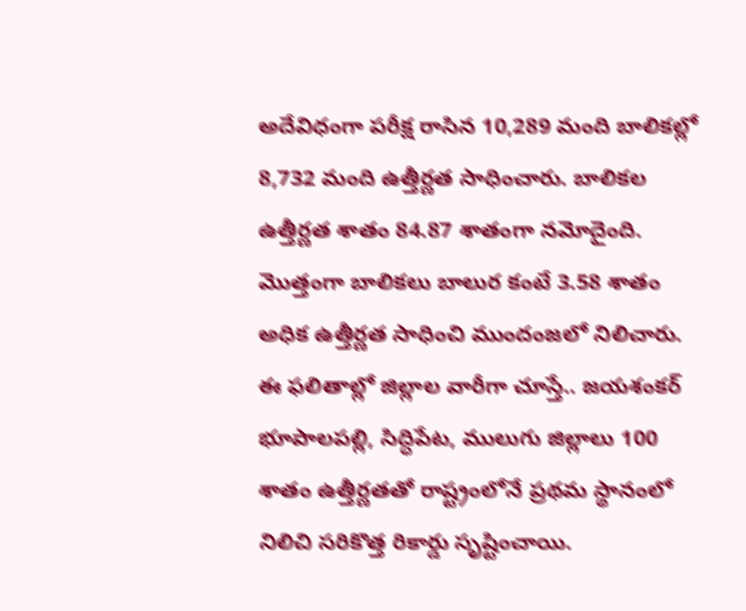అదేవిధంగా పరీక్ష రాసిన 10,289 మంది బాలికల్లో 8,732 మంది ఉత్తీర్ణత సాధించారు. బాలికల ఉత్తీర్ణత శాతం 84.87 శాతంగా నమోదైంది. మొత్తంగా బాలికలు బాలుర కంటే 3.58 శాతం అధిక ఉత్తీర్ణత సాధించి ముందంజలో నిలిచారు. ఈ ఫలితాల్లో జిల్లాల వారీగా చూస్తే.. జయశంకర్ భూపాలపల్లి, సిద్ధిపేట, ములుగు జిల్లాలు 100 శాతం ఉత్తీర్ణతతో రాష్ట్రంలోనే ప్రథమ స్థానంలో నిలిచి సరికొత్త రికార్డు సృష్టించాయి.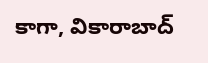కాగా, వికారాబాద్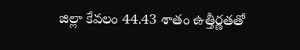జిల్లా కేవలం 44.43 శాతం ఉత్తీర్ణతతో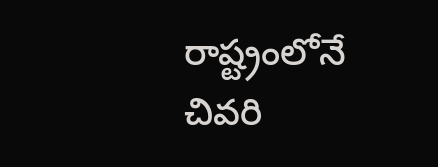రాష్ట్రంలోనే చివరి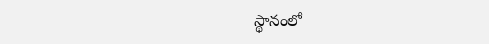స్థానంలో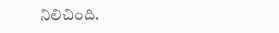నిలిచింది.